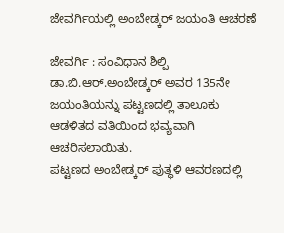ಜೇವರ್ಗಿಯಲ್ಲಿ ಅಂಬೇಡ್ಕರ್ ಜಯಂತಿ ಆಚರಣೆ

ಜೇವರ್ಗಿ : ಸಂವಿಧಾನ ಶಿಲ್ಪಿ ಡಾ.ಬಿ.ಆರ್.ಅಂಬೇಡ್ಕರ್ ಅವರ 135ನೇ ಜಯಂತಿಯನ್ನು ಪಟ್ಟಣದಲ್ಲಿ ತಾಲೂಕು ಆಡಳಿತದ ವತಿಯಿಂದ ಭವ್ಯವಾಗಿ ಆಚರಿಸಲಾಯಿತು.
ಪಟ್ಟಣದ ಅಂಬೇಡ್ಕರ್ ಪುತ್ಥಳಿ ಆವರಣದಲ್ಲಿ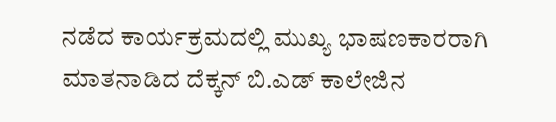ನಡೆದ ಕಾರ್ಯಕ್ರಮದಲ್ಲಿ ಮುಖ್ಯ ಭಾಷಣಕಾರರಾಗಿ ಮಾತನಾಡಿದ ದೆಕ್ಕನ್ ಬಿ.ಎಡ್ ಕಾಲೇಜಿನ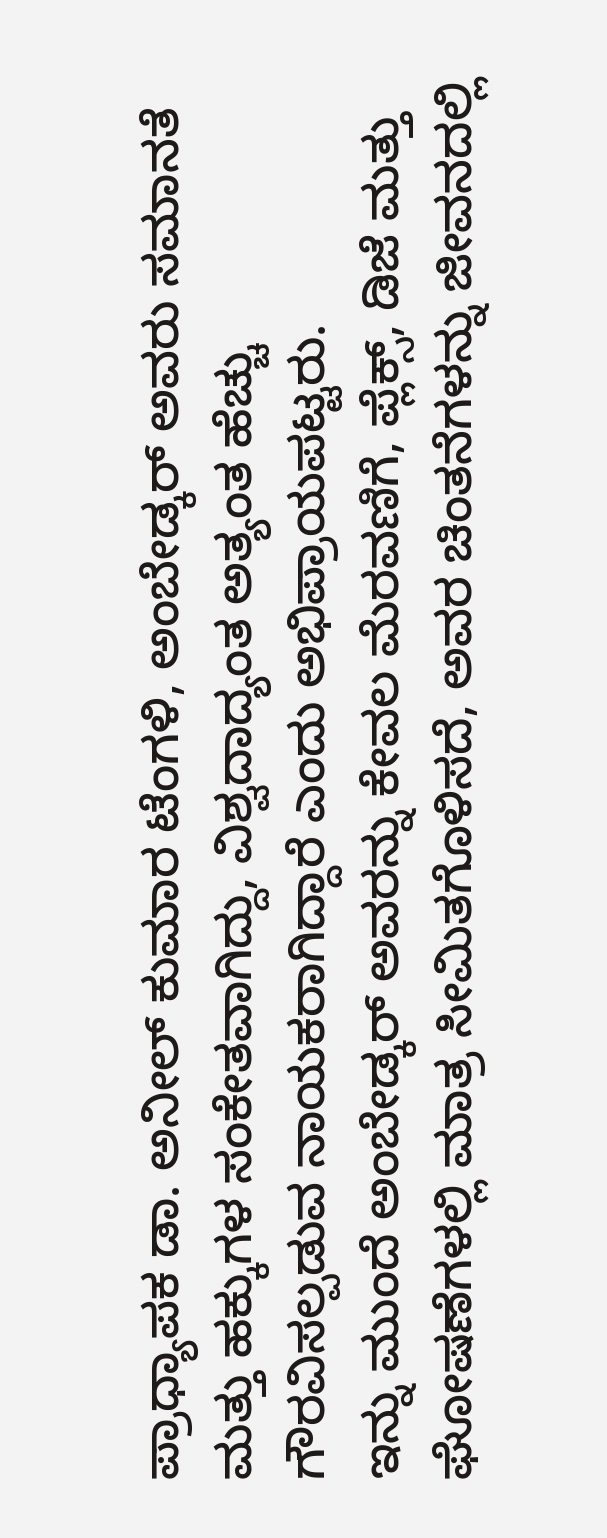ಪ್ರಾಧ್ಯಾಪಕ ಡಾ. ಅನೀಲ್ ಕುಮಾರ ಟೆಂಗಳಿ, ಅಂಬೇಡ್ಕರ್ ಅವರು ಸಮಾನತೆ ಮತ್ತು ಹಕ್ಕುಗಳ ಸಂಕೇತವಾಗಿದ್ದು, ವಿಶ್ವದಾದ್ಯಂತ ಅತ್ಯಂತ ಹೆಚ್ಚು ಗೌರವಿಸಲ್ಪಡುವ ನಾಯಕರಾಗಿದ್ದಾರೆ ಎಂದು ಅಭಿಪ್ರಾಯಪಟ್ಟರು.
ಇನ್ನು ಮುಂದೆ ಅಂಬೇಡ್ಕರ್ ಅವರನ್ನು ಕೇವಲ ಮೆರವಣಿಗೆ, ಪ್ಲೆಕ್ಸ್, ಡಿಜೆ ಮತ್ತು ಘೋಷಣೆಗಳಲ್ಲಿ ಮಾತ್ರ ಸೀಮಿತಗೊಳಿಸದೆ, ಅವರ ಚಿಂತನೆಗಳನ್ನು ಜೀವನದಲ್ಲಿ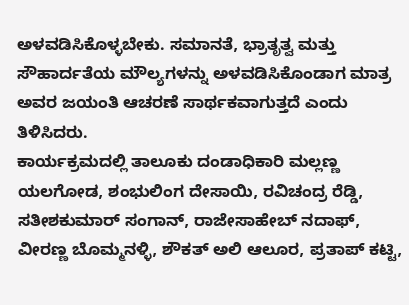ಅಳವಡಿಸಿಕೊಳ್ಳಬೇಕು. ಸಮಾನತೆ, ಭ್ರಾತೃತ್ವ ಮತ್ತು ಸೌಹಾರ್ದತೆಯ ಮೌಲ್ಯಗಳನ್ನು ಅಳವಡಿಸಿಕೊಂಡಾಗ ಮಾತ್ರ ಅವರ ಜಯಂತಿ ಆಚರಣೆ ಸಾರ್ಥಕವಾಗುತ್ತದೆ ಎಂದು ತಿಳಿಸಿದರು.
ಕಾರ್ಯಕ್ರಮದಲ್ಲಿ ತಾಲೂಕು ದಂಡಾಧಿಕಾರಿ ಮಲ್ಲಣ್ಣ ಯಲಗೋಡ, ಶಂಭುಲಿಂಗ ದೇಸಾಯಿ, ರವಿಚಂದ್ರ ರೆಡ್ಡಿ, ಸತೀಶಕುಮಾರ್ ಸಂಗಾನ್, ರಾಜೇಸಾಹೇಬ್ ನದಾಫ್, ವೀರಣ್ಣ ಬೊಮ್ಮನಳ್ಳಿ, ಶೌಕತ್ ಅಲಿ ಆಲೂರ, ಪ್ರತಾಪ್ ಕಟ್ಟಿ,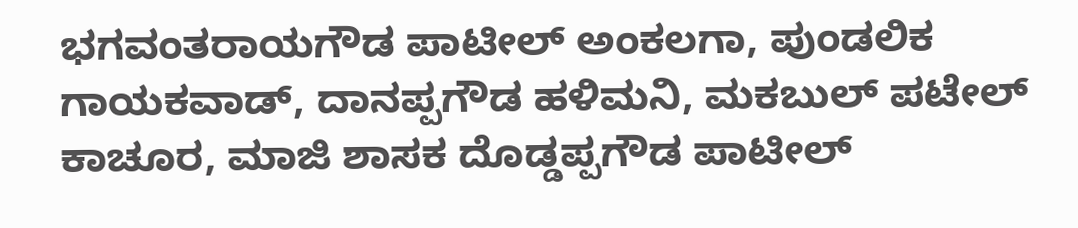ಭಗವಂತರಾಯಗೌಡ ಪಾಟೀಲ್ ಅಂಕಲಗಾ, ಪುಂಡಲಿಕ ಗಾಯಕವಾಡ್, ದಾನಪ್ಪಗೌಡ ಹಳಿಮನಿ, ಮಕಬುಲ್ ಪಟೇಲ್ ಕಾಚೂರ, ಮಾಜಿ ಶಾಸಕ ದೊಡ್ಡಪ್ಪಗೌಡ ಪಾಟೀಲ್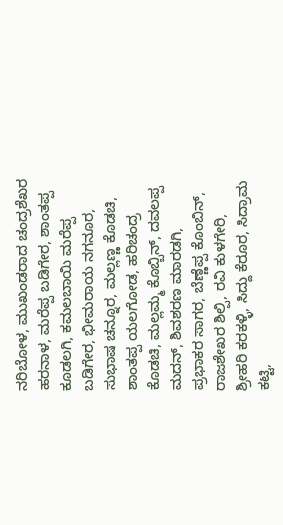ನರಿಬೋಳ, ಮುಖಂಡರಾದ ಚಂದ್ರಶೆಖರ ಹರನಾಳ, ಮರೆಪ್ಪ ಬಡಿಗೇರ, ಶಾಂತಪ್ಪ ಕೂಡಲಗಿ, ಕಮಲಬಾಯಿ ಮರೆಪ್ಪ ಬಡಿಗೇರ, ಭೀಮರಾಯ ನಗನೂರ, ಸುಭಾಷ ಚನ್ನೂರ, ಮಲ್ಲಣ್ಣ ಕೊಡಚಿ, ಶಾಂತಪ್ಪ ಯಲಗೋಡ, ಹರಿಚಂದ್ರ ಕೊಡಚಿ, ಮಲ್ಲಮ್ಮ ಕೊಬ್ಬಿನ್, ದವಲಪ್ಪ ಮದನ್, ಶಿವಶರಣ ಮಾರಡಗಿ, ಪ್ರಭಾಕರ ಸಾಗರ, ಬೆಣ್ಣೆಪ್ಪ ಕೊಂಬಿನ್, ರಾಜಶೇಖರ ಶಿಲ್ಪಿ, ರವಿ ಕುಳಗೇರಿ, ಶ್ರೀಹರಿ ಕರಕಳ್ಳಿ, ಸಿದ್ದು ಕೆರೂರ, ಸಿದ್ರಾಮ ಕಟ್ಟಿ,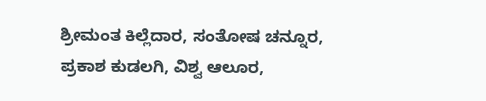ಶ್ರೀಮಂತ ಕಿಲ್ಲೆದಾರ, ಸಂತೋಷ ಚನ್ನೂರ, ಪ್ರಕಾಶ ಕುಡಲಗಿ, ವಿಶ್ವ ಆಲೂರ,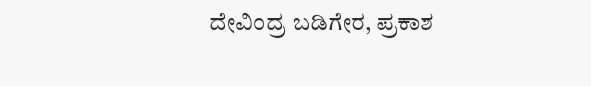ದೇವಿಂದ್ರ ಬಡಿಗೇರ, ಪ್ರಕಾಶ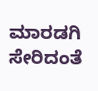ಮಾರಡಗಿ ಸೇರಿದಂತೆ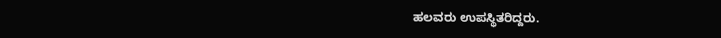ಹಲವರು ಉಪಸ್ಥಿತರಿದ್ದರು.